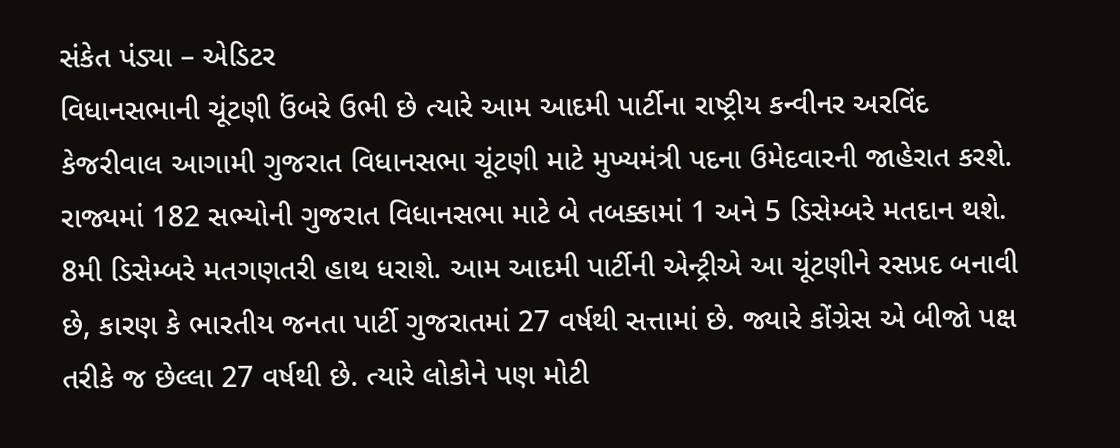સંકેત પંડ્યા – એડિટર
વિધાનસભાની ચૂંટણી ઉંબરે ઉભી છે ત્યારે આમ આદમી પાર્ટીના રાષ્ટ્રીય કન્વીનર અરવિંદ કેજરીવાલ આગામી ગુજરાત વિધાનસભા ચૂંટણી માટે મુખ્યમંત્રી પદના ઉમેદવારની જાહેરાત કરશે. રાજ્યમાં 182 સભ્યોની ગુજરાત વિધાનસભા માટે બે તબક્કામાં 1 અને 5 ડિસેમ્બરે મતદાન થશે. 8મી ડિસેમ્બરે મતગણતરી હાથ ધરાશે. આમ આદમી પાર્ટીની એન્ટ્રીએ આ ચૂંટણીને રસપ્રદ બનાવી છે, કારણ કે ભારતીય જનતા પાર્ટી ગુજરાતમાં 27 વર્ષથી સત્તામાં છે. જ્યારે કોંગ્રેસ એ બીજો પક્ષ તરીકે જ છેલ્લા 27 વર્ષથી છે. ત્યારે લોકોને પણ મોટી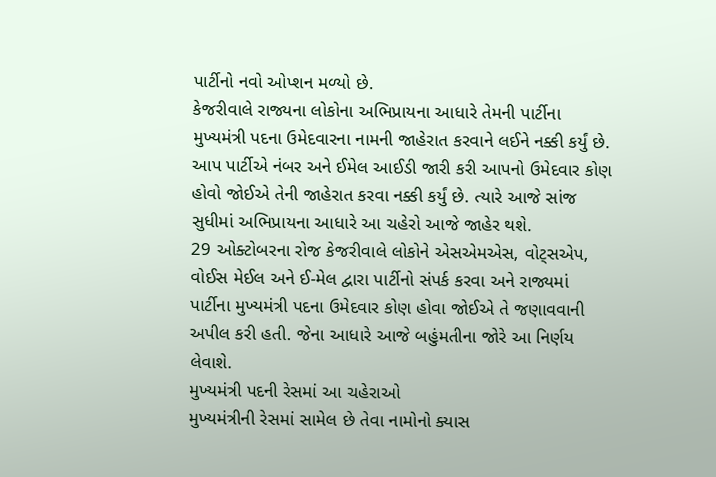પાર્ટીનો નવો ઓપ્શન મળ્યો છે.
કેજરીવાલે રાજ્યના લોકોના અભિપ્રાયના આધારે તેમની પાર્ટીના મુખ્યમંત્રી પદના ઉમેદવારના નામની જાહેરાત કરવાને લઈને નક્કી કર્યું છે. આપ પાર્ટીએ નંબર અને ઈમેલ આઈડી જારી કરી આપનો ઉમેદવાર કોણ હોવો જોઈએ તેની જાહેરાત કરવા નક્કી કર્યું છે. ત્યારે આજે સાંજ સુધીમાં અભિપ્રાયના આધારે આ ચહેરો આજે જાહેર થશે.
29 ઓક્ટોબરના રોજ કેજરીવાલે લોકોને એસએમએસ, વોટ્સએપ, વોઈસ મેઈલ અને ઈ-મેલ દ્વારા પાર્ટીનો સંપર્ક કરવા અને રાજ્યમાં પાર્ટીના મુખ્યમંત્રી પદના ઉમેદવાર કોણ હોવા જોઈએ તે જણાવવાની અપીલ કરી હતી. જેના આધારે આજે બહુંમતીના જોરે આ નિર્ણય લેવાશે.
મુખ્યમંત્રી પદની રેસમાં આ ચહેરાઓ
મુખ્યમંત્રીની રેસમાં સામેલ છે તેવા નામોનો ક્યાસ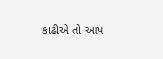કાઢીએ તો આપ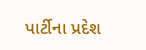પાર્ટીના પ્રદેશ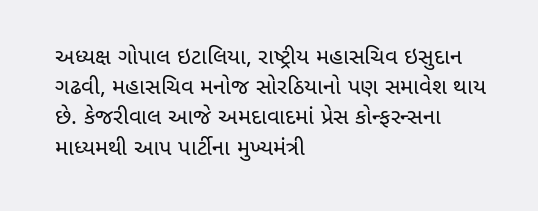અધ્યક્ષ ગોપાલ ઇટાલિયા, રાષ્ટ્રીય મહાસચિવ ઇસુદાન ગઢવી, મહાસચિવ મનોજ સોરઠિયાનો પણ સમાવેશ થાય છે. કેજરીવાલ આજે અમદાવાદમાં પ્રેસ કોન્ફરન્સના માધ્યમથી આપ પાર્ટીના મુખ્યમંત્રી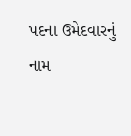પદના ઉમેદવારનું નામ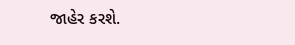જાહેર કરશે.